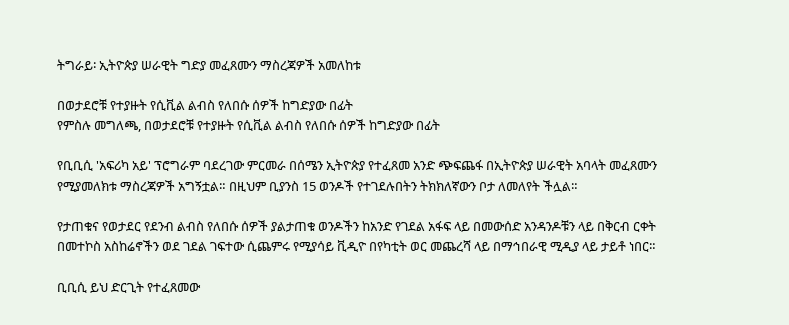ትግራይ፡ ኢትዮጵያ ሠራዊት ግድያ መፈጸሙን ማስረጃዎች አመለከቱ

በወታደሮቹ የተያዙት የሲቪል ልብስ የለበሱ ሰዎች ከግድያው በፊት
የምስሉ መግለጫ, በወታደሮቹ የተያዙት የሲቪል ልብስ የለበሱ ሰዎች ከግድያው በፊት

የቢቢሲ 'አፍሪካ አይ' ፕሮግራም ባደረገው ምርመራ በሰሜን ኢትዮጵያ የተፈጸመ አንድ ጭፍጨፋ በኢትዮጵያ ሠራዊት አባላት መፈጸሙን የሚያመለክቱ ማስረጃዎች አግኝቷል። በዚህም ቢያንስ 15 ወንዶች የተገደሉበትን ትክክለኛውን ቦታ ለመለየት ችሏል።

የታጠቁና የወታደር የደንብ ልብስ የለበሱ ሰዎች ያልታጠቁ ወንዶችን ከአንድ የገደል አፋፍ ላይ በመውሰድ አንዳንዶቹን ላይ በቅርብ ርቀት በመተኮስ አስከሬኖችን ወደ ገደል ገፍተው ሲጨምሩ የሚያሳይ ቪዲዮ በየካቲት ወር መጨረሻ ላይ በማኅበራዊ ሚዲያ ላይ ታይቶ ነበር።

ቢቢሲ ይህ ድርጊት የተፈጸመው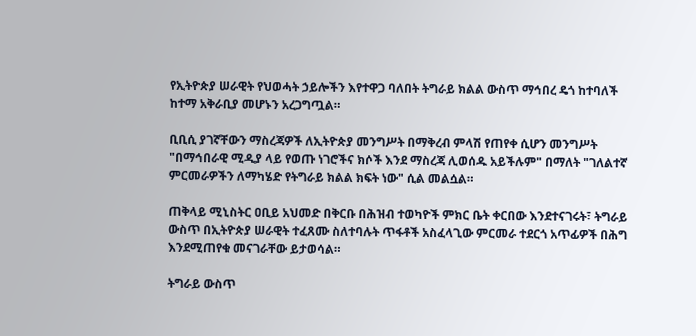የኢትዮጵያ ሠራዊት የህወሓት ኃይሎችን እየተዋጋ ባለበት ትግራይ ክልል ውስጥ ማኅበረ ዴጎ ከተባለች ከተማ አቅራቢያ መሆኑን አረጋግጧል።

ቢቢሲ ያገኛቸውን ማስረጃዎች ለኢትዮጵያ መንግሥት በማቅረብ ምላሽ የጠየቀ ሲሆን መንግሥት "በማኅበራዊ ሚዲያ ላይ የወጡ ነገሮችና ክሶች እንደ ማስረጃ ሊወሰዱ አይችሉም" በማለት "ገለልተኛ ምርመራዎችን ለማካሄድ የትግራይ ክልል ክፍት ነው" ሲል መልሷል።

ጠቅላይ ሚኒስትር ዐቢይ አህመድ በቅርቡ በሕዝብ ተወካዮች ምክር ቤት ቀርበው እንደተናገሩት፣ ትግራይ ውስጥ በኢትዮጵያ ሠራዊት ተፈጸሙ ስለተባሉት ጥፋቶች አስፈላጊው ምርመራ ተደርጎ አጥፊዎች በሕግ እንደሚጠየቁ መናገራቸው ይታወሳል።

ትግራይ ውስጥ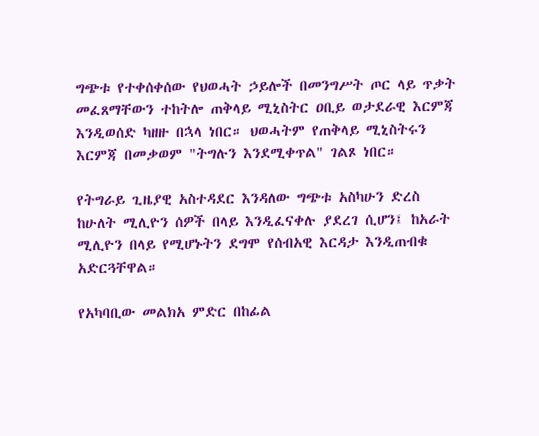ግጭቱ የተቀሰቀሰው የህወሓት ኃይሎች በመንግሥት ጦር ላይ ጥቃት መፈጸማቸውን ተከትሎ ጠቅላይ ሚኒስትር ዐቢይ ወታደራዊ እርምጃ እንዲወሰድ ካዘዙ በኋላ ነበር። ህወሓትም የጠቅላይ ሚኒስትሩን እርምጃ በመቃወም "ትግሉን እንደሚቀጥል" ገልጾ ነበር።

የትግራይ ጊዜያዊ አስተዳደር እንዳለው ግጭቱ አስካሁን ድረስ ከሁለት ሚሊዮን ሰዎች በላይ እንዲፈናቀሉ ያደረገ ሲሆን፤ ከአራት ሚሊዮን በላይ የሚሆኑትን ደግሞ የሰብአዊ እርዳታ እንዲጠብቁ አድርጓቸዋል።

የአካባቢው መልክአ ምድር በከፊል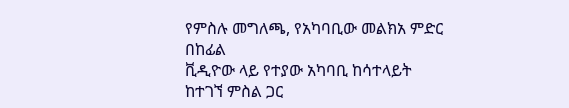የምስሉ መግለጫ, የአካባቢው መልክአ ምድር በከፊል
ቪዲዮው ላይ የተያው አካባቢ ከሳተላይት ከተገኘ ምስል ጋር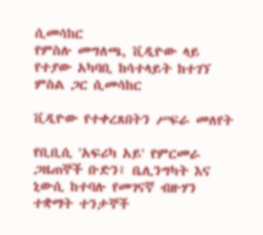ሲመሳከር
የምስሉ መግለጫ, ቪዲዮው ላይ የተያው አካባቢ ከሳተላይት ከተገኘ ምስል ጋር ሲመሳከር

ቪዲዮው የተቀረጸበትን ሥፍራ መለየት

የቢቢሲ 'አፍሪካ አይ' የምርመራ ጋዜጠኞች ቡድን፤ ቤሊንግካት እና ኒውሲ ከተባሉ የመገናኛ ብዙሃን ተቋማት ተንታኞች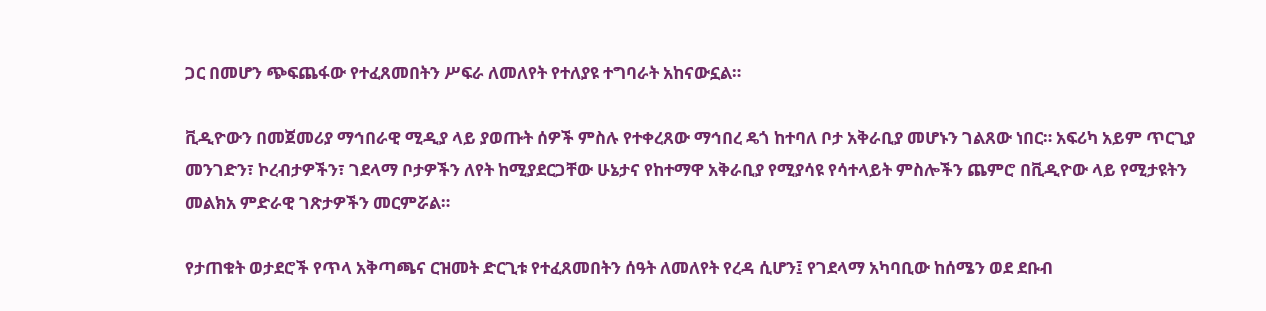ጋር በመሆን ጭፍጨፋው የተፈጸመበትን ሥፍራ ለመለየት የተለያዩ ተግባራት አከናውኗል።

ቪዲዮውን በመጀመሪያ ማኅበራዊ ሚዲያ ላይ ያወጡት ሰዎች ምስሉ የተቀረጸው ማኅበረ ዴጎ ከተባለ ቦታ አቅራቢያ መሆኑን ገልጸው ነበር። አፍሪካ አይም ጥርጊያ መንገድን፣ ኮረብታዎችን፣ ገደላማ ቦታዎችን ለየት ከሚያደርጋቸው ሁኔታና የከተማዋ አቅራቢያ የሚያሳዩ የሳተላይት ምስሎችን ጨምሮ በቪዲዮው ላይ የሚታዩትን መልክአ ምድራዊ ገጽታዎችን መርምሯል።

የታጠቁት ወታደሮች የጥላ አቅጣጫና ርዝመት ድርጊቱ የተፈጸመበትን ሰዓት ለመለየት የረዳ ሲሆን፤ የገደላማ አካባቢው ከሰሜን ወደ ደቡብ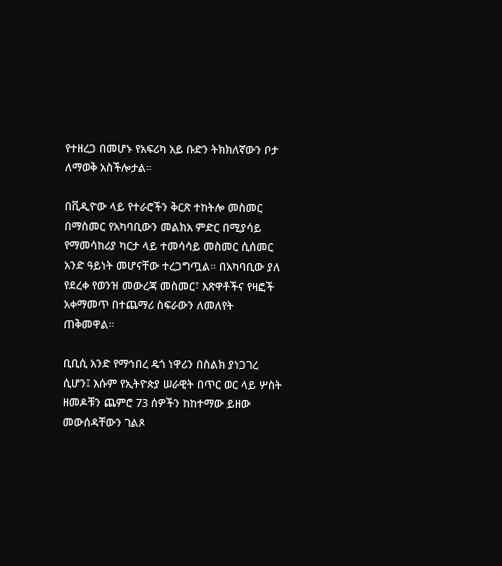የተዘረጋ በመሆኑ የአፍሪካ አይ ቡድን ትክክለኛውን ቦታ ለማወቅ አስችሎታል።

በቪዲዮው ላይ የተራሮችን ቅርጽ ተከትሎ መስመር በማስመር የአካባቢውን መልክአ ምድር በሚያሳይ የማመሳከሪያ ካርታ ላይ ተመሳሳይ መስመር ሲሰመር አንድ ዓይነት መሆናቸው ተረጋግጧል። በአካባቢው ያለ የደረቀ የወንዝ መውረጃ መስመር፣ እጽዋቶችና የዛፎች አቀማመጥ በተጨማሪ ስፍራውን ለመለየት ጠቅመዋል።

ቢቢሲ አንድ የማኅበረ ዴጎ ነዋሪን በስልክ ያነጋገረ ሲሆን፤ እሱም የኢትዮጵያ ሠራዊት በጥር ወር ላይ ሦስት ዘመዶቹን ጨምሮ 73 ሰዎችን ከከተማው ይዘው መውሰዳቸውን ገልጾ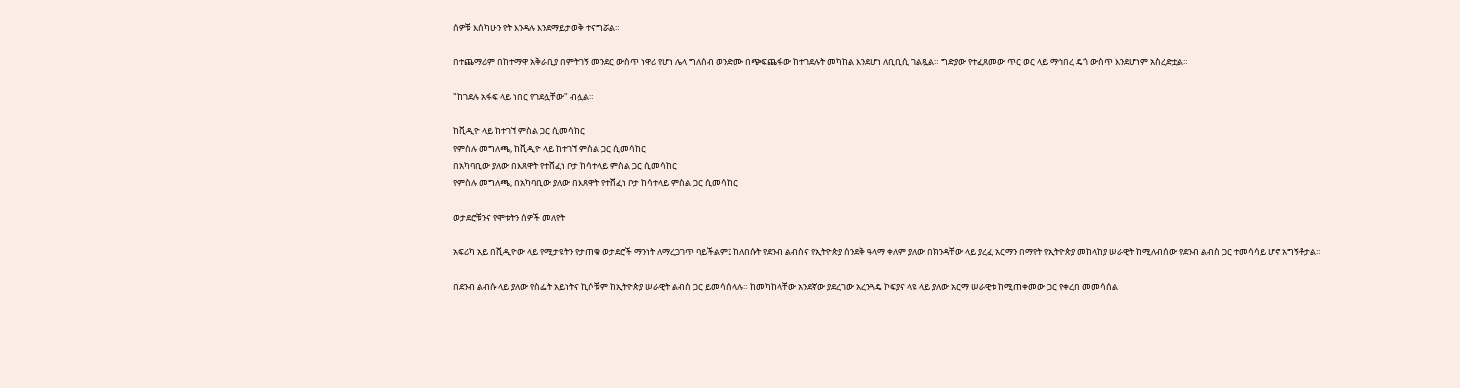ሰዎቹ እሰካሁን የት እንዳሉ እንደማይታወቅ ተናግሯል።

በተጨማሪም በከተማዋ አቅራቢያ በምትገኝ መንደር ውስጥ ነዋሪ የሆነ ሌላ ግለሰብ ወንድሙ በጭፍጨፋው ከተገደሉት መካከል እንደሆነ ለቢቢሲ ገልጿል። ግድያው የተፈጸመው ጥር ወር ላይ ማኅበረ ዴጎ ውስጥ እንደሆነም አስረድቷል።

"ከገደሉ አፋፍ ላይ ነበር የገደሏቸው" ብሏል።

ከቪዲዮ ላይ ከተገኘ ምስል ጋር ሲመሳከር
የምስሉ መግለጫ, ከቪዲዮ ላይ ከተገኘ ምስል ጋር ሲመሳከር
በአካባቢው ያለው በእጸዋት የተሸፈነ ቦታ ከሳተላይ ምስል ጋር ሲመሳከር
የምስሉ መግለጫ, በአካባቢው ያለው በእጸዋት የተሸፈነ ቦታ ከሳተላይ ምስል ጋር ሲመሳከር

ወታደሮቹንና የሞቱትን ሰዎች መለየት

አፍሪካ አይ በቪዲዮው ላይ የሚታዩትን የታጠቁ ወታደሮች ማንነት ለማረጋገጥ ባይችልም፤ ከለበሱት የደንብ ልብስና የኢትዮጵያ ሰንደቅ ዓላማ ቀለም ያለው በክንዳቸው ላይ ያረፈ አርማን በማየት የኢትዮጵያ መከላከያ ሠራዊት ከሚለብሰው የደንብ ልብስ ጋር ተመሳሳይ ሆኖ አግኝቶታል።

በደንብ ልብሱ ላይ ያለው የስፌት አይነትና ኪሶቹም ከኢትዮጵያ ሠራዊት ልብስ ጋር ይመሳሰላሉ። ከመካከላቸው አንደኛው ያደረገው አረንጓዴ ኮፍያና ላዩ ላይ ያለው አርማ ሠራዊቱ ከሚጠቀመው ጋር የቀረበ መመሳሰል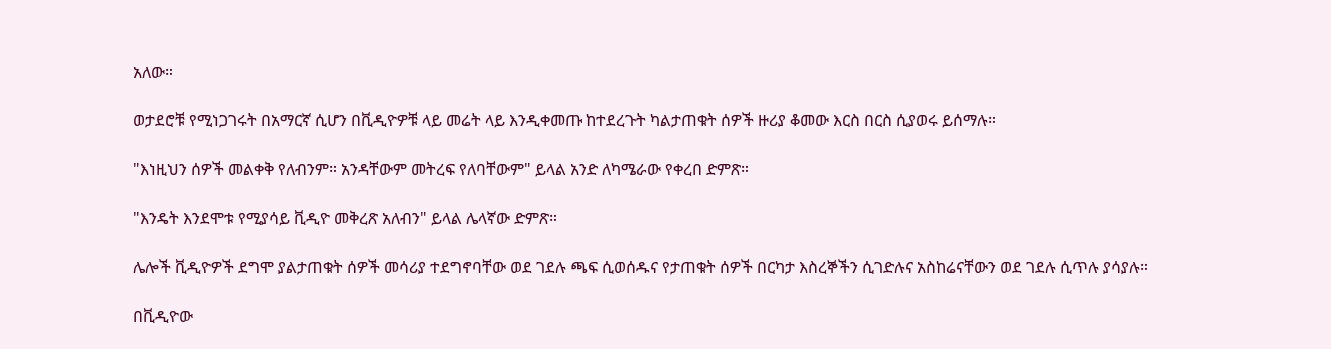አለው።

ወታደሮቹ የሚነጋገሩት በአማርኛ ሲሆን በቪዲዮዎቹ ላይ መሬት ላይ እንዲቀመጡ ከተደረጉት ካልታጠቁት ሰዎች ዙሪያ ቆመው እርስ በርስ ሲያወሩ ይሰማሉ።

"እነዚህን ሰዎች መልቀቅ የለብንም። አንዳቸውም መትረፍ የለባቸውም" ይላል አንድ ለካሜራው የቀረበ ድምጽ።

"እንዴት እንደሞቱ የሚያሳይ ቪዲዮ መቅረጽ አለብን" ይላል ሌላኛው ድምጽ።

ሌሎች ቪዲዮዎች ደግሞ ያልታጠቁት ሰዎች መሳሪያ ተደግኖባቸው ወደ ገደሉ ጫፍ ሲወሰዱና የታጠቁት ሰዎች በርካታ እስረኞችን ሲገድሉና አስከሬናቸውን ወደ ገደሉ ሲጥሉ ያሳያሉ።

በቪዲዮው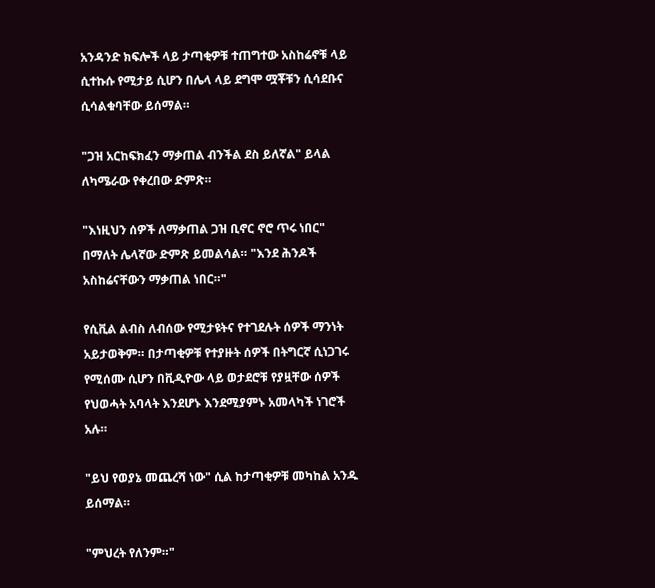አንዳንድ ክፍሎች ላይ ታጣቂዎቹ ተጠግተው አስከሬኖቹ ላይ ሲተኩሱ የሚታይ ሲሆን በሌላ ላይ ደግሞ ሟቾቹን ሲሳደቡና ሲሳልቁባቸው ይሰማል።

"ጋዝ አርከፍክፈን ማቃጠል ብንችል ደስ ይለኛል" ይላል ለካሜራው የቀረበው ድምጽ።

"እነዚህን ሰዎች ለማቃጠል ጋዝ ቢኖር ኖሮ ጥሩ ነበር" በማለት ሌላኛው ድምጽ ይመልሳል። "እንደ ሕንዶች አስከሬናቸውን ማቃጠል ነበር።"

የሲቪል ልብስ ለብሰው የሚታዩትና የተገደሉት ሰዎች ማንነት አይታወቅም። በታጣቂዎቹ የተያዙት ሰዎች በትግርኛ ሲነጋገሩ የሚሰሙ ሲሆን በቪዲዮው ላይ ወታደሮቹ የያዟቸው ሰዎች የህወሓት አባላት እንደሆኑ እንደሚያምኑ አመላካች ነገሮች አሉ።

"ይህ የወያኔ መጨረሻ ነው" ሲል ከታጣቂዎቹ መካከል አንዱ ይሰማል።

"ምህረት የለንም።"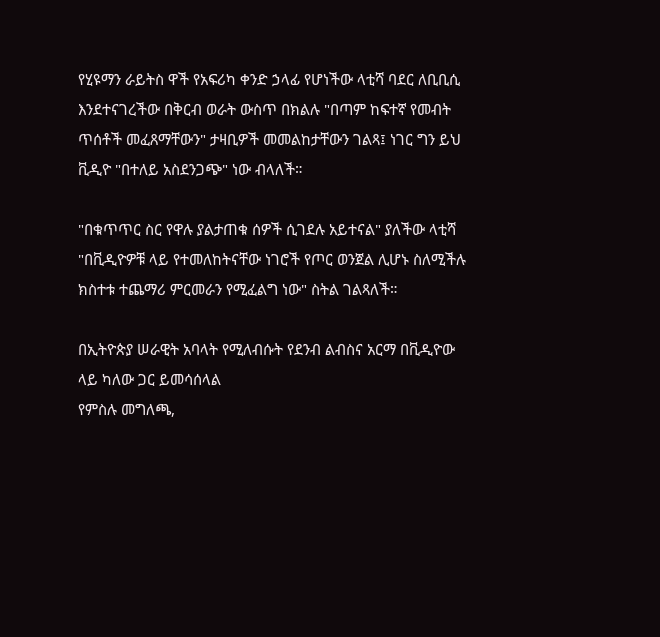የሂዩማን ራይትስ ዋች የአፍሪካ ቀንድ ኃላፊ የሆነችው ላቲሻ ባደር ለቢቢሲ እንደተናገረችው በቅርብ ወራት ውስጥ በክልሉ "በጣም ከፍተኛ የመብት ጥሰቶች መፈጸማቸውን" ታዛቢዎች መመልከታቸውን ገልጻ፤ ነገር ግን ይህ ቪዲዮ "በተለይ አስደንጋጭ" ነው ብላለች።

"በቁጥጥር ስር የዋሉ ያልታጠቁ ሰዎች ሲገደሉ አይተናል" ያለችው ላቲሻ "በቪዲዮዎቹ ላይ የተመለከትናቸው ነገሮች የጦር ወንጀል ሊሆኑ ስለሚችሉ ክስተቱ ተጨማሪ ምርመራን የሚፈልግ ነው" ስትል ገልጻለች።

በኢትዮጵያ ሠራዊት አባላት የሚለብሱት የደንብ ልብስና አርማ በቪዲዮው ላይ ካለው ጋር ይመሳሰላል
የምስሉ መግለጫ,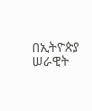በኢትዮጵያ ሠራዊት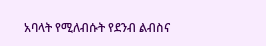አባላት የሚለብሱት የደንብ ልብስና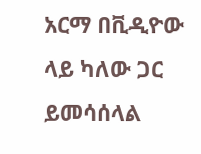አርማ በቪዲዮው ላይ ካለው ጋር ይመሳሰላል